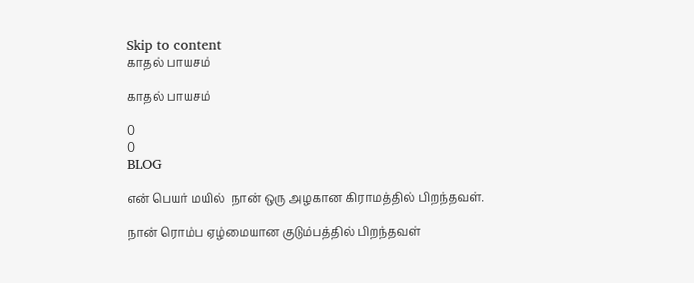Skip to content
காதல் பாயசம்

காதல் பாயசம்

0
0
BLOG

என் பெயர் மயில்  நான் ஒரு அழகான கிராமத்தில் பிறந்தவள்.

நான் ரொம்ப ஏழ்மையான குடும்பத்தில் பிறந்தவள்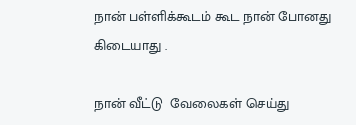நான் பள்ளிக்கூடம் கூட நான் போனது கிடையாது .

நான் வீட்டு  வேலைகள் செய்து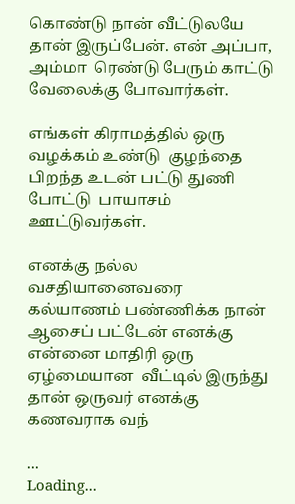கொண்டு நான் வீட்டுலயே தான் இருப்பேன். என் அப்பா, அம்மா  ரெண்டு பேரும் காட்டு வேலைக்கு போவார்கள்.

எங்கள் கிராமத்தில் ஒரு வழக்கம் உண்டு  குழந்தை பிறந்த உடன் பட்டு துணி போட்டு  பாயாசம் ஊட்டுவர்கள்.

எனக்கு நல்ல வசதியானைவரை கல்யாணம் பண்ணிக்க நான் ஆசைப் பட்டேன் எனக்கு என்னை மாதிரி ஒரு ஏழ்மையான  வீட்டில் இருந்து தான் ஒருவர் எனக்கு கணவராக வந்

...
Loading...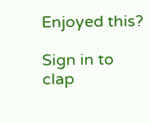Enjoyed this?

Sign in to clap